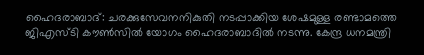ഹൈദരാബാദ്: ചരക്കുസേവനനികുതി നടപ്പാക്കിയ ശേഷമുള്ള രണ്ടാമത്തെ ജിഎസ്‌ടി കൗണ്‍സില്‍ യോഗം ഹൈദരാബാദില്‍ നടന്നു. കേന്ദ്ര ധനമന്ത്രി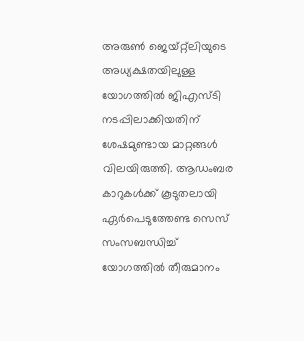അരുണ്‍ ജെയ്റ്റ്‌ലിയുടെ അധ്യക്ഷതയിലുള്ള യോഗത്തില്‍ ജിഎസ്‌ടി നടപ്പിലാക്കിയതിന് ശേഷമുണ്ടായ മാറ്റങ്ങള്‍ വിലയിരുത്തി. ആഡംബര കാറുകള്‍ക്ക് കൂടുതലായി ഏര്‍പെടുത്തേണ്ട സെസ് സംസബന്ധിച്ച് യോഗത്തില്‍ തീരുമാനം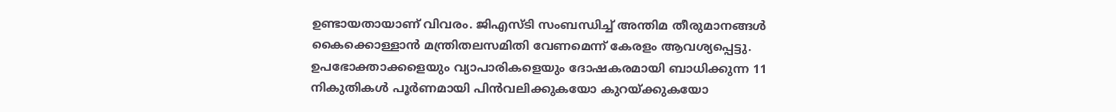ഉണ്ടായതായാണ് വിവരം. ജിഎസ്‌ടി സംബന്ധിച്ച് അന്തിമ തീരുമാനങ്ങള്‍ കൈക്കൊള്ളാന്‍ മന്ത്രിതലസമിതി വേണമെന്ന് കേരളം ആവശ്യപ്പെട്ടു. ഉപഭോക്താക്കളെയും വ്യാപാരികളെയും ദോഷകരമായി ബാധിക്കുന്ന 11 നികുതികള്‍ പൂര്‍ണമായി പിന്‍വലിക്കുകയോ കുറയ്ക്കുകയോ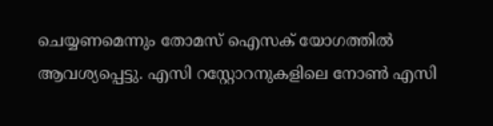ചെയ്യണമെന്നും തോമസ് ഐസക് യോഗത്തില്‍ ആവശ്യപ്പെട്ടു. എസി റസ്റ്റോറനുകളിലെ നോണ്‍ എസി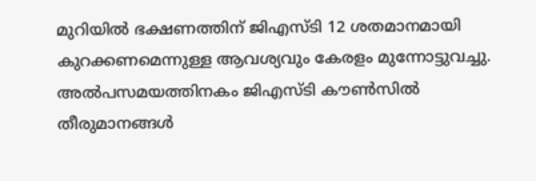മുറിയില്‍ ഭക്ഷണത്തിന് ജിഎസ്‌ടി 12 ശതമാനമായി കുറക്കണമെന്നുള്ള ആവശ്യവും കേരളം മുന്നോട്ടുവച്ചു. അല്‍പസമയത്തിനകം ജിഎസ്‌ടി കൗണ്‍സില്‍ തീരുമാനങ്ങള്‍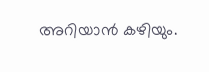അറിയാന്‍ കഴിയും.